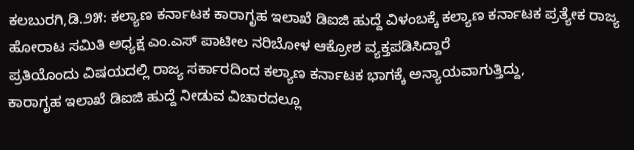ಕಲಬುರಗಿ,ಡಿ.೨೫: ಕಲ್ಯಾಣ ಕರ್ನಾಟಕ ಕಾರಾಗೃಹ ಇಲಾಖೆ ಡಿಐಜಿ ಹುದ್ದೆ ವಿಳಂಬಕ್ಕೆ ಕಲ್ಯಾಣ ಕರ್ನಾಟಕ ಪ್ರತ್ಯೇಕ ರಾಜ್ಯ ಹೋರಾಟ ಸಮಿತಿ ಅಧ್ಯಕ್ಷ ಎಂ.ಎಸ್ ಪಾಟೀಲ ನರಿಬೋಳ ಆಕ್ರೋಶ ವ್ಯಕ್ತಪಡಿಸಿದ್ದಾರೆ
ಪ್ರತಿಯೊಂದು ವಿಷಯದಲ್ಲಿ ರಾಜ್ಯ ಸರ್ಕಾರದಿಂದ ಕಲ್ಯಾಣ ಕರ್ನಾಟಕ ಭಾಗಕ್ಕೆ ಅನ್ಯಾಯವಾಗುತ್ತಿದ್ದು,
ಕಾರಾಗೃಹ ಇಲಾಖೆ ಡಿಐಜಿ ಹುದ್ದೆ ನೀಡುವ ವಿಚಾರದಲ್ಲೂ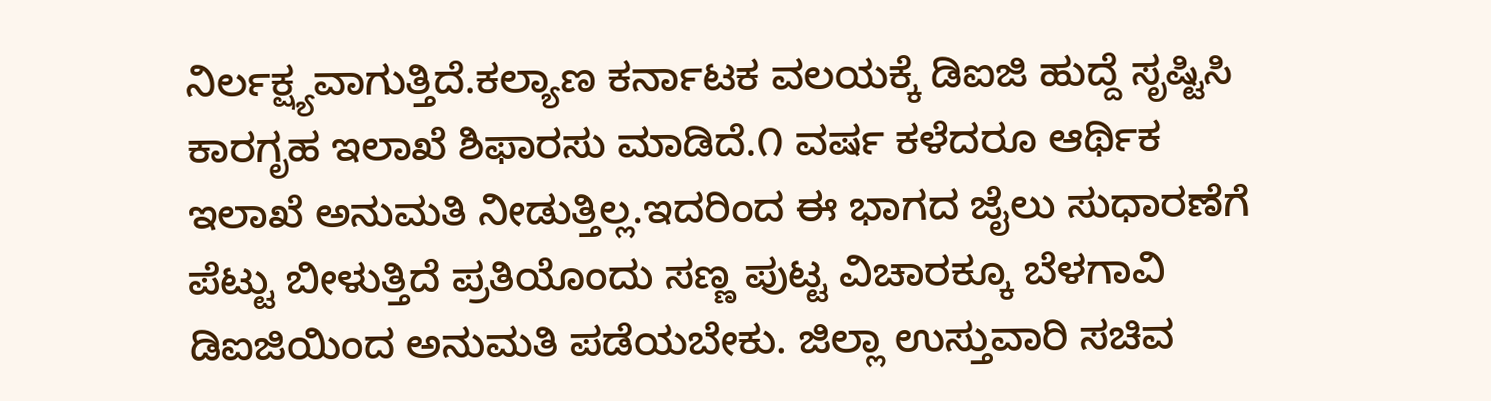ನಿರ್ಲಕ್ಷ್ಯವಾಗುತ್ತಿದೆ.ಕಲ್ಯಾಣ ಕರ್ನಾಟಕ ವಲಯಕ್ಕೆ ಡಿಐಜಿ ಹುದ್ದೆ ಸೃಷ್ಟಿಸಿ ಕಾರಗೃಹ ಇಲಾಖೆ ಶಿಫಾರಸು ಮಾಡಿದೆ.೧ ವರ್ಷ ಕಳೆದರೂ ಆರ್ಥಿಕ ಇಲಾಖೆ ಅನುಮತಿ ನೀಡುತ್ತಿಲ್ಲ.ಇದರಿಂದ ಈ ಭಾಗದ ಜೈಲು ಸುಧಾರಣೆಗೆ ಪೆಟ್ಟು ಬೀಳುತ್ತಿದೆ ಪ್ರತಿಯೊಂದು ಸಣ್ಣ ಪುಟ್ಟ ವಿಚಾರಕ್ಕೂ ಬೆಳಗಾವಿ ಡಿಐಜಿಯಿಂದ ಅನುಮತಿ ಪಡೆಯಬೇಕು. ಜಿಲ್ಲಾ ಉಸ್ತುವಾರಿ ಸಚಿವ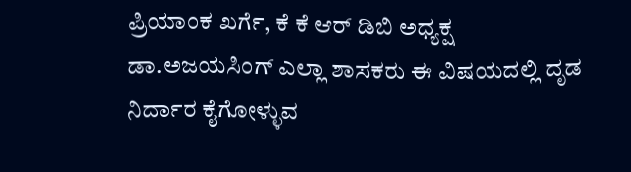ಪ್ರಿಯಾಂಕ ಖರ್ಗೆ, ಕೆ ಕೆ ಆರ್ ಡಿಬಿ ಅಧ್ಯಕ್ಷ ಡಾ.ಅಜಯಸಿಂಗ್ ಎಲ್ಲಾ ಶಾಸಕರು ಈ ವಿಷಯದಲ್ಲಿ ದೃಡ ನಿರ್ದಾರ ಕೈಗೋಳ್ಳುವ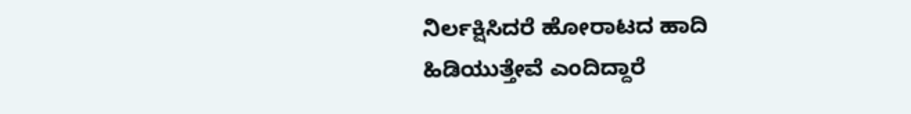ನಿರ್ಲಕ್ಷಿಸಿದರೆ ಹೋರಾಟದ ಹಾದಿ ಹಿಡಿಯುತ್ತೇವೆ ಎಂದಿದ್ದಾರೆ